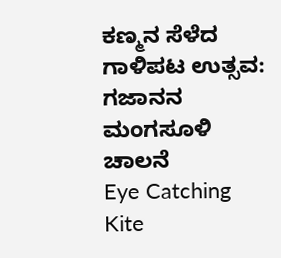ಕಣ್ಮನ ಸೆಳೆದ ಗಾಳಿಪಟ ಉತ್ಸವ: ಗಜಾನನ ಮಂಗಸೂಳಿ ಚಾಲನೆ
Eye Catching Kite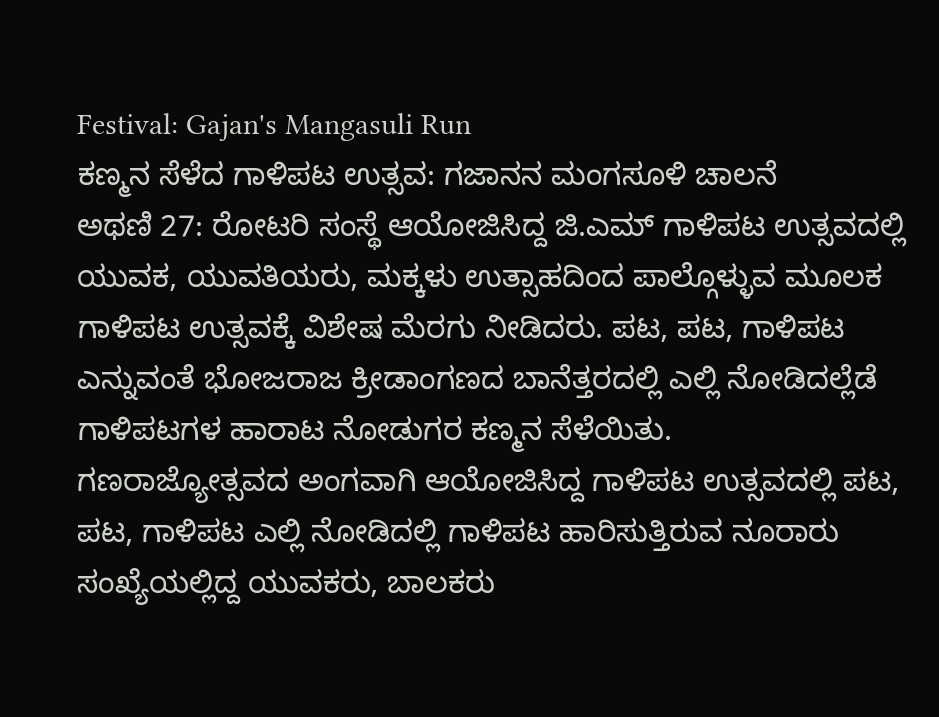Festival: Gajan's Mangasuli Run
ಕಣ್ಮನ ಸೆಳೆದ ಗಾಳಿಪಟ ಉತ್ಸವ: ಗಜಾನನ ಮಂಗಸೂಳಿ ಚಾಲನೆ
ಅಥಣಿ 27: ರೋಟರಿ ಸಂಸ್ಥೆ ಆಯೋಜಿಸಿದ್ದ ಜಿ.ಎಮ್ ಗಾಳಿಪಟ ಉತ್ಸವದಲ್ಲಿ ಯುವಕ, ಯುವತಿಯರು, ಮಕ್ಕಳು ಉತ್ಸಾಹದಿಂದ ಪಾಲ್ಗೊಳ್ಳುವ ಮೂಲಕ ಗಾಳಿಪಟ ಉತ್ಸವಕ್ಕೆ ವಿಶೇಷ ಮೆರಗು ನೀಡಿದರು. ಪಟ, ಪಟ, ಗಾಳಿಪಟ ಎನ್ನುವಂತೆ ಭೋಜರಾಜ ಕ್ರೀಡಾಂಗಣದ ಬಾನೆತ್ತರದಲ್ಲಿ ಎಲ್ಲಿ ನೋಡಿದಲ್ಲೆಡೆ ಗಾಳಿಪಟಗಳ ಹಾರಾಟ ನೋಡುಗರ ಕಣ್ಮನ ಸೆಳೆಯಿತು.
ಗಣರಾಜ್ಯೋತ್ಸವದ ಅಂಗವಾಗಿ ಆಯೋಜಿಸಿದ್ದ ಗಾಳಿಪಟ ಉತ್ಸವದಲ್ಲಿ ಪಟ, ಪಟ, ಗಾಳಿಪಟ ಎಲ್ಲಿ ನೋಡಿದಲ್ಲಿ ಗಾಳಿಪಟ ಹಾರಿಸುತ್ತಿರುವ ನೂರಾರು ಸಂಖ್ಯೆಯಲ್ಲಿದ್ದ ಯುವಕರು, ಬಾಲಕರು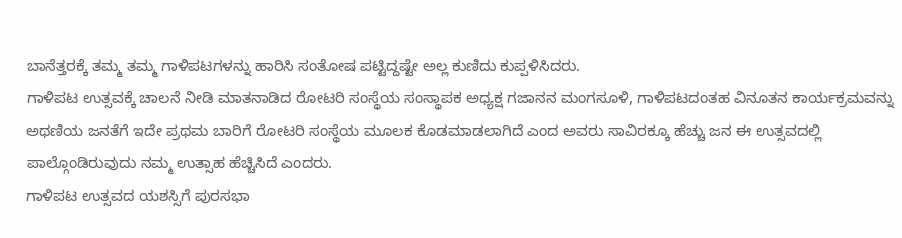ಬಾನೆತ್ತರಕ್ಕೆ ತಮ್ಮ ತಮ್ಮ ಗಾಳಿಪಟಗಳನ್ನು ಹಾರಿಸಿ ಸಂತೋಷ ಪಟ್ಟಿದ್ದಷ್ಟೇ ಅಲ್ಲ ಕುಣಿದು ಕುಪ್ಪಳಿಸಿದರು.
ಗಾಳಿಪಟ ಉತ್ಸವಕ್ಕೆ ಚಾಲನೆ ನೀಡಿ ಮಾತನಾಡಿದ ರೋಟರಿ ಸಂಸ್ಥೆಯ ಸಂಸ್ಥಾಪಕ ಅಧ್ಯಕ್ಷ ಗಜಾನನ ಮಂಗಸೂಳಿ, ಗಾಳಿಪಟದಂತಹ ವಿನೂತನ ಕಾರ್ಯಕ್ರಮವನ್ನು ಅಥಣಿಯ ಜನತೆಗೆ ಇದೇ ಪ್ರಥಮ ಬಾರಿಗೆ ರೋಟರಿ ಸಂಸ್ಥೆಯ ಮೂಲಕ ಕೊಡಮಾಡಲಾಗಿದೆ ಎಂದ ಅವರು ಸಾವಿರಕ್ಕೂ ಹೆಚ್ಚು ಜನ ಈ ಉತ್ಸವದಲ್ಲಿ ಪಾಲ್ಗೊಂಡಿರುವುದು ನಮ್ಮ ಉತ್ಸಾಹ ಹೆಚ್ಚಿಸಿದೆ ಎಂದರು.
ಗಾಳಿಪಟ ಉತ್ಸವದ ಯಶಸ್ಸಿಗೆ ಪುರಸಭಾ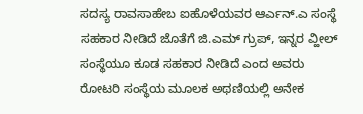ಸದಸ್ಯ ರಾವಸಾಹೇಬ ಐಹೊಳೆಯವರ ಆರ್ಎನ್.ಎ ಸಂಸ್ಥೆ ಸಹಕಾರ ನೀಡಿದೆ ಜೊತೆಗೆ ಜಿ.ಎಮ್ ಗ್ರುಪ್, ಇನ್ನರ ವ್ಹೀಲ್ ಸಂಸ್ಥೆಯೂ ಕೂಡ ಸಹಕಾರ ನೀಡಿದೆ ಎಂದ ಅವರು ರೋಟರಿ ಸಂಸ್ಥೆಯ ಮೂಲಕ ಅಥಣಿಯಲ್ಲಿ ಅನೇಕ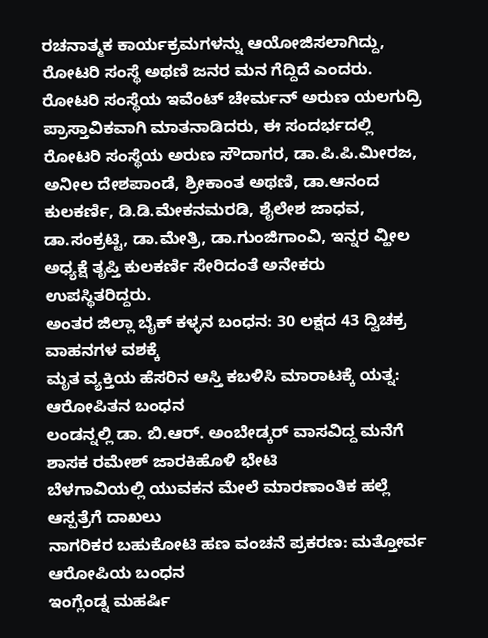ರಚನಾತ್ಮಕ ಕಾರ್ಯಕ್ರಮಗಳನ್ನು ಆಯೋಜಿಸಲಾಗಿದ್ದು, ರೋಟರಿ ಸಂಸ್ಥೆ ಅಥಣಿ ಜನರ ಮನ ಗೆದ್ದಿದೆ ಎಂದರು.
ರೋಟರಿ ಸಂಸ್ಥೆಯ ಇವೆಂಟ್ ಚೇರ್ಮನ್ ಅರುಣ ಯಲಗುದ್ರಿ ಪ್ರಾಸ್ತಾವಿಕವಾಗಿ ಮಾತನಾಡಿದರು, ಈ ಸಂದರ್ಭದಲ್ಲಿ ರೋಟರಿ ಸಂಸ್ಥೆಯ ಅರುಣ ಸೌದಾಗರ, ಡಾ.ಪಿ.ಪಿ.ಮೀರಜ, ಅನೀಲ ದೇಶಪಾಂಡೆ, ಶ್ರೀಕಾಂತ ಅಥಣಿ, ಡಾ.ಆನಂದ ಕುಲಕರ್ಣಿ, ಡಿ.ಡಿ.ಮೇಕನಮರಡಿ, ಶೈಲೇಶ ಜಾಧವ, ಡಾ.ಸಂಕ್ರಟ್ಟಿ, ಡಾ.ಮೇತ್ರಿ, ಡಾ.ಗುಂಜಿಗಾಂವಿ, ಇನ್ನರ ವ್ಹೀಲ ಅಧ್ಯಕ್ಷೆ ತೃಪ್ತಿ ಕುಲಕರ್ಣಿ ಸೇರಿದಂತೆ ಅನೇಕರು ಉಪಸ್ಥಿತರಿದ್ದರು.
ಅಂತರ ಜಿಲ್ಲಾ ಬೈಕ್ ಕಳ್ಳನ ಬಂಧನ: 30 ಲಕ್ಷದ 43 ದ್ವಿಚಕ್ರ ವಾಹನಗಳ ವಶಕ್ಕೆ
ಮೃತ ವ್ಯಕ್ತಿಯ ಹೆಸರಿನ ಆಸ್ತಿ ಕಬಳಿಸಿ ಮಾರಾಟಕ್ಕೆ ಯತ್ನ: ಆರೋಪಿತನ ಬಂಧನ
ಲಂಡನ್ನಲ್ಲಿ ಡಾ. ಬಿ.ಆರ್. ಅಂಬೇಡ್ಕರ್ ವಾಸವಿದ್ದ ಮನೆಗೆ ಶಾಸಕ ರಮೇಶ್ ಜಾರಕಿಹೊಳಿ ಭೇಟಿ
ಬೆಳಗಾವಿಯಲ್ಲಿ ಯುವಕನ ಮೇಲೆ ಮಾರಣಾಂತಿಕ ಹಲ್ಲೆ ಆಸ್ಪತ್ರೆಗೆ ದಾಖಲು
ನಾಗರಿಕರ ಬಹುಕೋಟಿ ಹಣ ವಂಚನೆ ಪ್ರಕರಣ: ಮತ್ತೋರ್ವ ಆರೋಪಿಯ ಬಂಧನ
ಇಂಗ್ಲೆಂಡ್ನ ಮಹರ್ಷಿ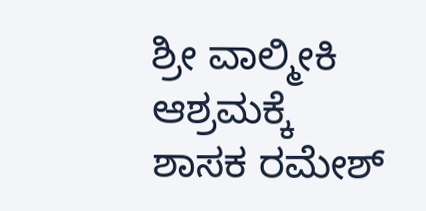ಶ್ರೀ ವಾಲ್ಮೀಕಿ ಆಶ್ರಮಕ್ಕೆ ಶಾಸಕ ರಮೇಶ್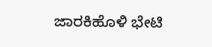ಜಾರಕಿಹೊಳಿ ಭೇಟಿ